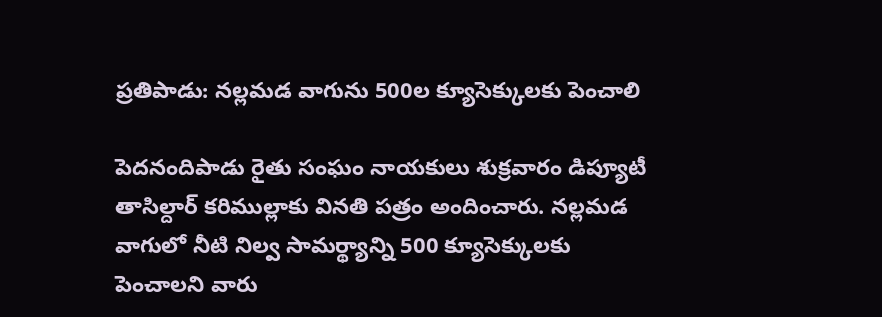ప్రతిపాడు: నల్లమడ వాగును 500ల క్యూసెక్కులకు పెంచాలి

పెదనందిపాడు రైతు సంఘం నాయకులు శుక్రవారం డిప్యూటీ తాసిల్దార్ కరిముల్లాకు వినతి పత్రం అందించారు. నల్లమడ వాగులో నీటి నిల్వ సామర్థ్యాన్ని 500 క్యూసెక్కులకు పెంచాలని వారు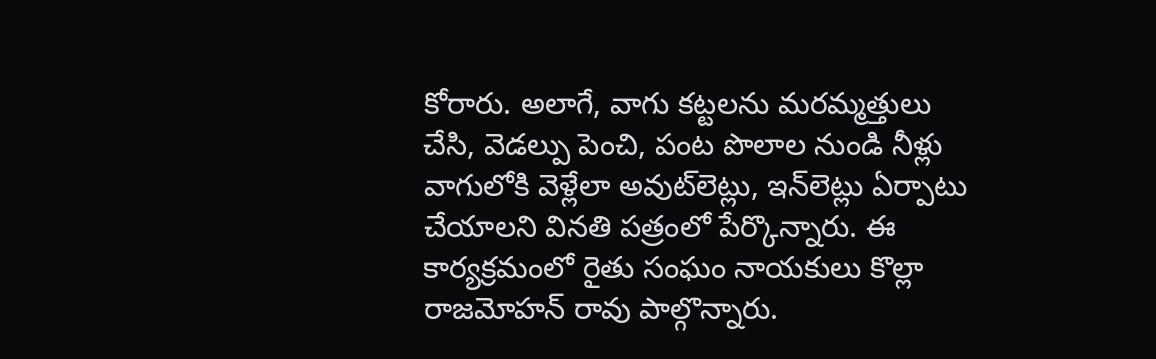కోరారు. అలాగే, వాగు కట్టలను మరమ్మత్తులు చేసి, వెడల్పు పెంచి, పంట పొలాల నుండి నీళ్లు వాగులోకి వెళ్లేలా అవుట్‌లెట్లు, ఇన్‌లెట్లు ఏర్పాటు చేయాలని వినతి పత్రంలో పేర్కొన్నారు. ఈ కార్యక్రమంలో రైతు సంఘం నాయకులు కొల్లా రాజమోహన్ రావు పాల్గొన్నారు.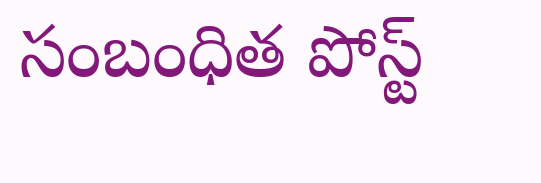సంబంధిత పోస్ట్